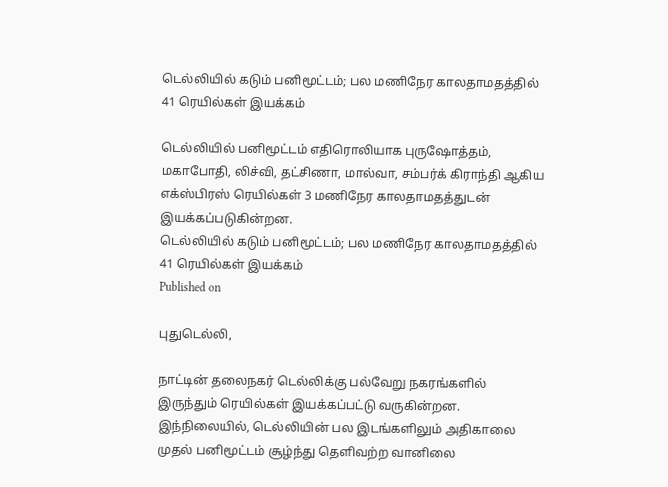டெல்லியில் கடும் பனிமூட்டம்; பல மணிநேர காலதாமதத்தில் 41 ரெயில்கள் இயக்கம்

டெல்லியில் பனிமூட்டம் எதிரொலியாக புருஷோத்தம், மகாபோதி, லிச்வி, தட்சிணா, மால்வா, சம்பர்க் கிராந்தி ஆகிய எக்ஸ்பிரஸ் ரெயில்கள் 3 மணிநேர காலதாமதத்துடன் இயக்கப்படுகின்றன.
டெல்லியில் கடும் பனிமூட்டம்; பல மணிநேர காலதாமதத்தில் 41 ரெயில்கள் இயக்கம்
Published on

புதுடெல்லி,

நாட்டின் தலைநகர் டெல்லிக்கு பல்வேறு நகரங்களில் இருந்தும் ரெயில்கள் இயக்கப்பட்டு வருகின்றன. இந்நிலையில், டெல்லியின் பல இடங்களிலும் அதிகாலை முதல் பனிமூட்டம் சூழ்ந்து தெளிவற்ற வானிலை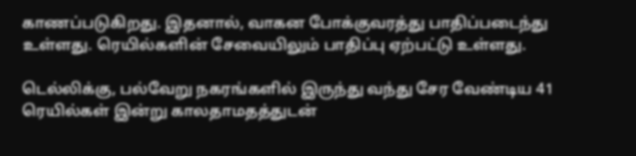காணப்படுகிறது. இதனால், வாகன போக்குவரத்து பாதிப்படைந்து உள்ளது. ரெயில்களின் சேவையிலும் பாதிப்பு ஏற்பட்டு உள்ளது.

டெல்லிக்கு, பல்வேறு நகரங்களில் இருந்து வந்து சேர வேண்டிய 41 ரெயில்கள் இன்று காலதாமதத்துடன்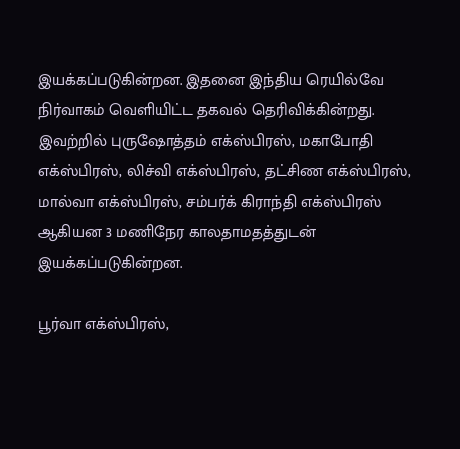இயக்கப்படுகின்றன. இதனை இந்திய ரெயில்வே நிர்வாகம் வெளியிட்ட தகவல் தெரிவிக்கின்றது. இவற்றில் புருஷோத்தம் எக்ஸ்பிரஸ், மகாபோதி எக்ஸ்பிரஸ், லிச்வி எக்ஸ்பிரஸ், தட்சிண எக்ஸ்பிரஸ், மால்வா எக்ஸ்பிரஸ், சம்பர்க் கிராந்தி எக்ஸ்பிரஸ் ஆகியன 3 மணிநேர காலதாமதத்துடன் இயக்கப்படுகின்றன.

பூர்வா எக்ஸ்பிரஸ்,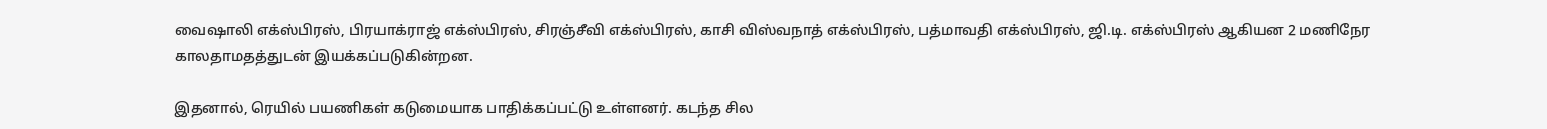வைஷாலி எக்ஸ்பிரஸ், பிரயாக்ராஜ் எக்ஸ்பிரஸ், சிரஞ்சீவி எக்ஸ்பிரஸ், காசி விஸ்வநாத் எக்ஸ்பிரஸ், பத்மாவதி எக்ஸ்பிரஸ், ஜி.டி. எக்ஸ்பிரஸ் ஆகியன 2 மணிநேர காலதாமதத்துடன் இயக்கப்படுகின்றன.

இதனால், ரெயில் பயணிகள் கடுமையாக பாதிக்கப்பட்டு உள்ளனர். கடந்த சில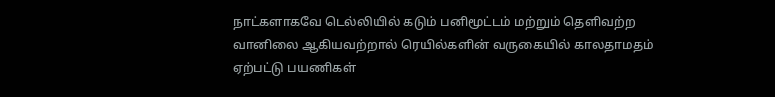நாட்களாகவே டெல்லியில் கடும் பனிமூட்டம் மற்றும் தெளிவற்ற வானிலை ஆகியவற்றால் ரெயில்களின் வருகையில் காலதாமதம் ஏற்பட்டு பயணிகள்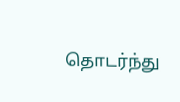தொடர்ந்து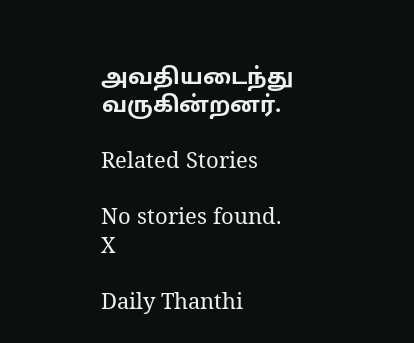அவதியடைந்து வருகின்றனர்.

Related Stories

No stories found.
X

Daily Thanthi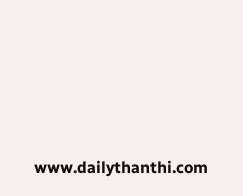www.dailythanthi.com